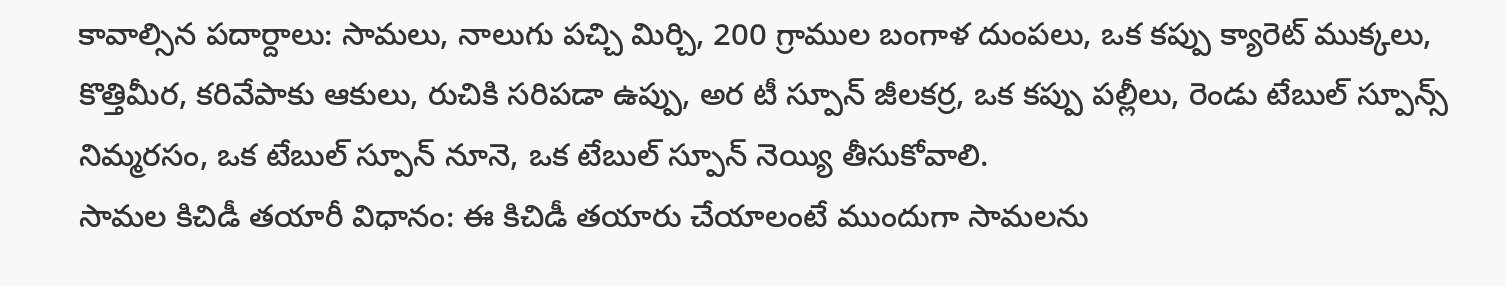కావాల్సిన పదార్దాలు: సామలు, నాలుగు పచ్చి మిర్చి, 200 గ్రాముల బంగాళ దుంపలు, ఒక కప్పు క్యారెట్ ముక్కలు, కొత్తిమీర, కరివేపాకు ఆకులు, రుచికి సరిపడా ఉప్పు, అర టీ స్పూన్ జీలకర్ర, ఒక కప్పు పల్లీలు, రెండు టేబుల్ స్పూన్స్ నిమ్మరసం, ఒక టేబుల్ స్పూన్ నూనె, ఒక టేబుల్ స్పూన్ నెయ్యి తీసుకోవాలి.
సామల కిచిడీ తయారీ విధానం: ఈ కిచిడీ తయారు చేయాలంటే ముందుగా సామలను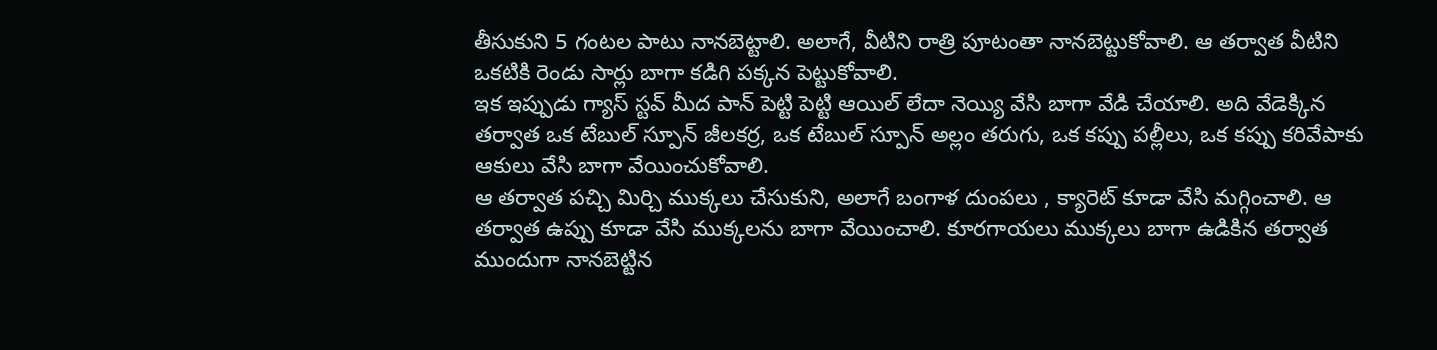తీసుకుని 5 గంటల పాటు నానబెట్టాలి. అలాగే, వీటిని రాత్రి పూటంతా నానబెట్టుకోవాలి. ఆ తర్వాత వీటిని ఒకటికి రెండు సార్లు బాగా కడిగి పక్కన పెట్టుకోవాలి.
ఇక ఇప్పుడు గ్యాస్ స్టవ్ మీద పాన్ పెట్టి పెట్టి ఆయిల్ లేదా నెయ్యి వేసి బాగా వేడి చేయాలి. అది వేడెక్కిన తర్వాత ఒక టేబుల్ స్పూన్ జీలకర్ర, ఒక టేబుల్ స్పూన్ అల్లం తరుగు, ఒక కప్పు పల్లీలు, ఒక కప్పు కరివేపాకు ఆకులు వేసి బాగా వేయించుకోవాలి.
ఆ తర్వాత పచ్చి మిర్చి ముక్కలు చేసుకుని, అలాగే బంగాళ దుంపలు , క్యారెట్ కూడా వేసి మగ్గించాలి. ఆ తర్వాత ఉప్పు కూడా వేసి ముక్కలను బాగా వేయించాలి. కూరగాయలు ముక్కలు బాగా ఉడికిన తర్వాత ముందుగా నానబెట్టిన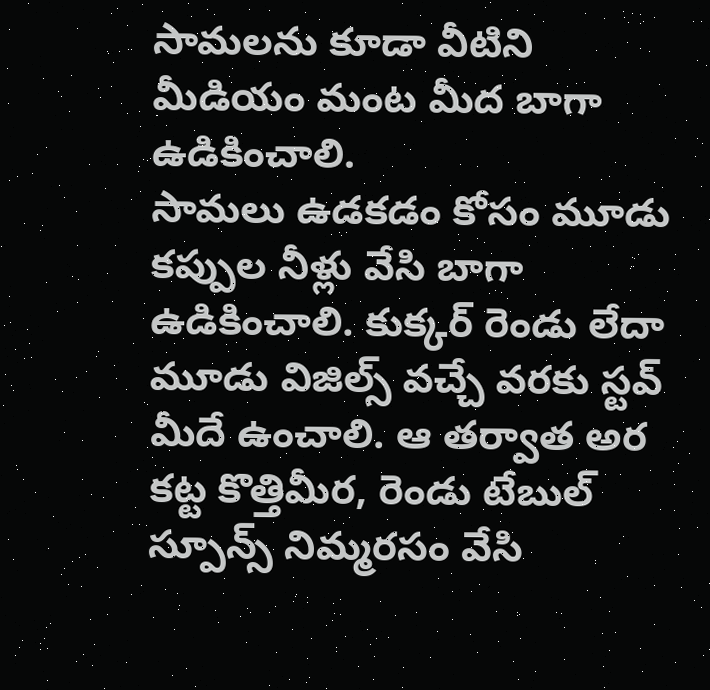సామలను కూడా వీటిని మీడియం మంట మీద బాగా ఉడికించాలి.
సామలు ఉడకడం కోసం మూడు కప్పుల నీళ్లు వేసి బాగా ఉడికించాలి. కుక్కర్ రెండు లేదా మూడు విజిల్స్ వచ్చే వరకు స్టవ్ మీదే ఉంచాలి. ఆ తర్వాత అర కట్ట కొత్తిమీర, రెండు టేబుల్ స్పూన్స్ నిమ్మరసం వేసి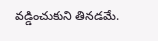వడ్డించుకుని తినడమే.